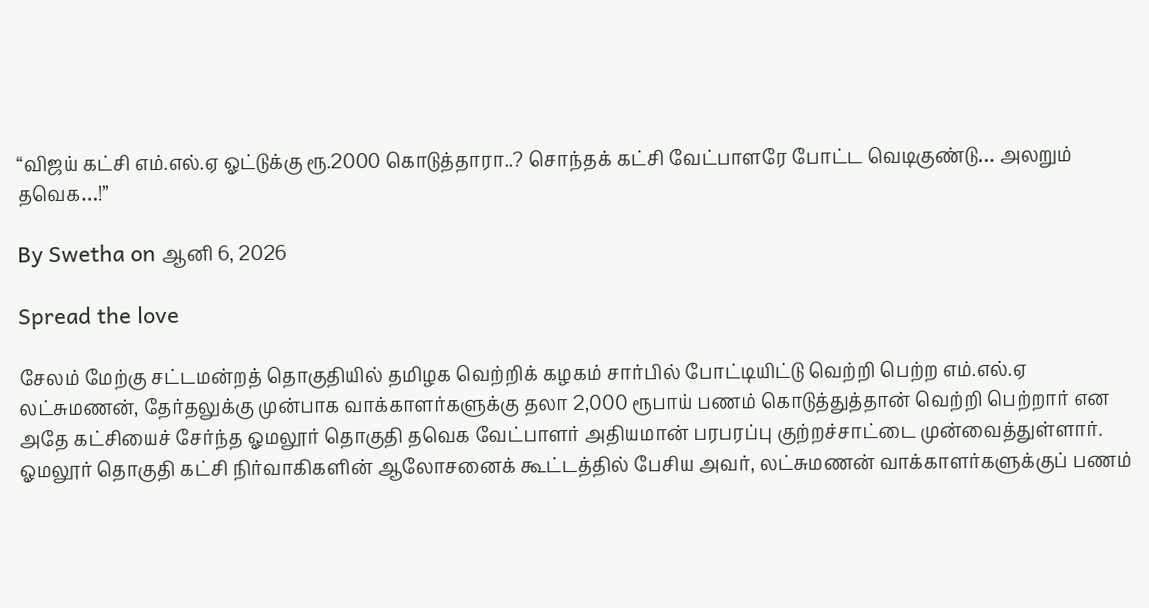“விஜய் கட்சி எம்.எல்.ஏ ஓட்டுக்கு ரூ.2000 கொடுத்தாரா..? சொந்தக் கட்சி வேட்பாளரே போட்ட வெடிகுண்டு… அலறும் தவெக…!”

By Swetha on ஆனி 6, 2026

Spread the love

சேலம் மேற்கு சட்டமன்றத் தொகுதியில் தமிழக வெற்றிக் கழகம் சார்பில் போட்டியிட்டு வெற்றி பெற்ற எம்.எல்.ஏ லட்சுமணன், தேர்தலுக்கு முன்பாக வாக்காளர்களுக்கு தலா 2,000 ரூபாய் பணம் கொடுத்துத்தான் வெற்றி பெற்றார் என அதே கட்சியைச் சேர்ந்த ஓமலூர் தொகுதி தவெக வேட்பாளர் அதியமான் பரபரப்பு குற்றச்சாட்டை முன்வைத்துள்ளார். ஓமலூர் தொகுதி கட்சி நிர்வாகிகளின் ஆலோசனைக் கூட்டத்தில் பேசிய அவர், லட்சுமணன் வாக்காளர்களுக்குப் பணம்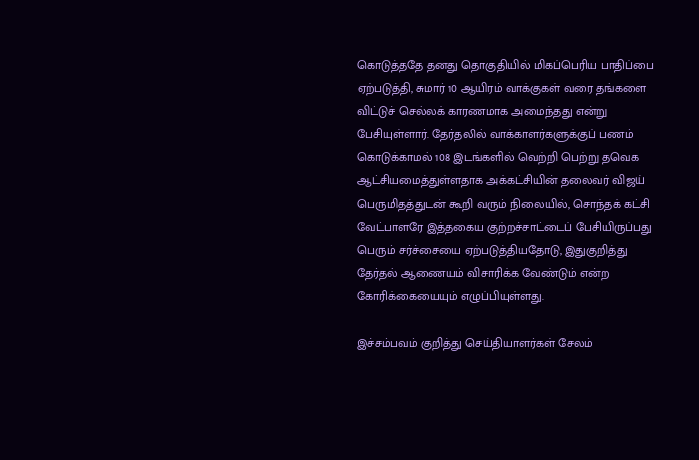கொடுத்ததே தனது தொகுதியில் மிகப்பெரிய பாதிப்பை ஏற்படுத்தி, சுமார் 10 ஆயிரம் வாக்குகள் வரை தங்களை விட்டுச் செல்லக் காரணமாக அமைந்தது என்று பேசியுள்ளார். தேர்தலில் வாக்காளர்களுக்குப் பணம் கொடுக்காமல் 108 இடங்களில் வெற்றி பெற்று தவெக ஆட்சியமைத்துள்ளதாக அக்கட்சியின் தலைவர் விஜய் பெருமிதத்துடன் கூறி வரும் நிலையில், சொந்தக் கட்சி வேட்பாளரே இத்தகைய குற்றச்சாட்டைப் பேசியிருப்பது பெரும் சர்ச்சையை ஏற்படுத்தியதோடு, இதுகுறித்து தேர்தல் ஆணையம் விசாரிக்க வேண்டும் என்ற கோரிக்கையையும் எழுப்பியுள்ளது.

இச்சம்பவம் குறித்து செய்தியாளர்கள் சேலம்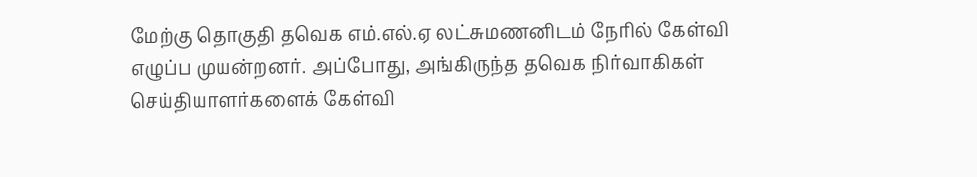மேற்கு தொகுதி தவெக எம்.எல்.ஏ லட்சுமணனிடம் நேரில் கேள்வி எழுப்ப முயன்றனர். அப்போது, அங்கிருந்த தவெக நிர்வாகிகள் செய்தியாளர்களைக் கேள்வி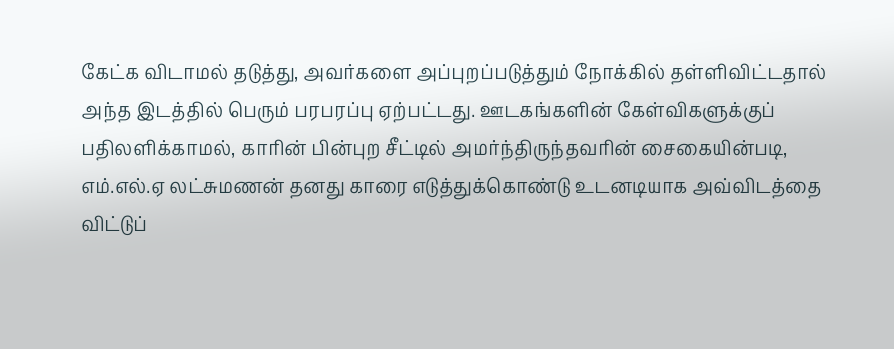கேட்க விடாமல் தடுத்து, அவர்களை அப்புறப்படுத்தும் நோக்கில் தள்ளிவிட்டதால் அந்த இடத்தில் பெரும் பரபரப்பு ஏற்பட்டது. ஊடகங்களின் கேள்விகளுக்குப் பதிலளிக்காமல், காரின் பின்புற சீட்டில் அமர்ந்திருந்தவரின் சைகையின்படி, எம்.எல்.ஏ லட்சுமணன் தனது காரை எடுத்துக்கொண்டு உடனடியாக அவ்விடத்தை விட்டுப்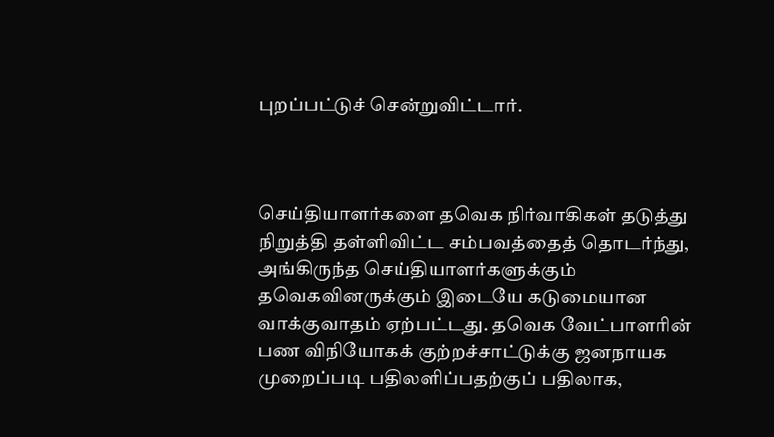புறப்பட்டுச் சென்றுவிட்டார்.



செய்தியாளர்களை தவெக நிர்வாகிகள் தடுத்து நிறுத்தி தள்ளிவிட்ட சம்பவத்தைத் தொடர்ந்து, அங்கிருந்த செய்தியாளர்களுக்கும் தவெகவினருக்கும் இடையே கடுமையான வாக்குவாதம் ஏற்பட்டது. தவெக வேட்பாளரின் பண விநியோகக் குற்றச்சாட்டுக்கு ஜனநாயக முறைப்படி பதிலளிப்பதற்குப் பதிலாக,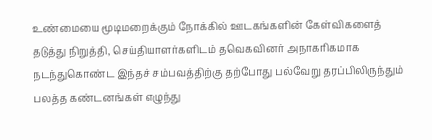உண்மையை மூடிமறைக்கும் நோக்கில் ஊடகங்களின் கேள்விகளைத் தடுத்து நிறுத்தி, செய்தியாளர்களிடம் தவெகவினர் அநாகரிகமாக நடந்துகொண்ட இந்தச் சம்பவத்திற்கு தற்போது பல்வேறு தரப்பிலிருந்தும் பலத்த கண்டனங்கள் எழுந்து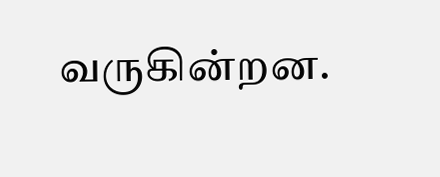வருகின்றன.